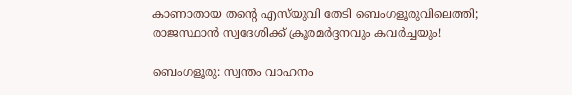കാണാതായ തന്റെ എസ്‌യുവി തേടി ബെംഗളൂരുവിലെത്തി; രാജസ്ഥാൻ സ്വദേശിക്ക് ക്രൂരമർദ്ദനവും കവർച്ചയും!

ബെംഗളൂരു: സ്വന്തം വാഹനം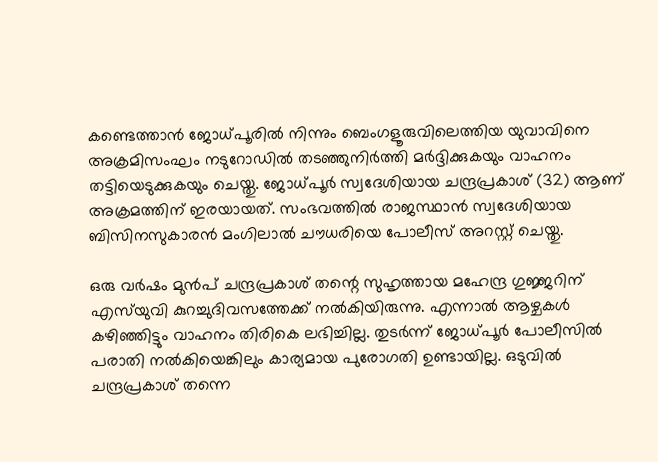കണ്ടെത്താൻ ജോധ്‌പൂരിൽ നിന്നും ബെംഗളൂരുവിലെത്തിയ യുവാവിനെ അക്രമിസംഘം നടുറോഡിൽ തടഞ്ഞുനിർത്തി മർദ്ദിക്കുകയും വാഹനം തട്ടിയെടുക്കുകയും ചെയ്തു. ജോധ്‌പൂർ സ്വദേശിയായ ചന്ദ്രപ്രകാശ് (32) ആണ് അക്രമത്തിന് ഇരയായത്. സംഭവത്തിൽ രാജസ്ഥാൻ സ്വദേശിയായ ബിസിനസുകാരൻ മംഗിലാൽ ചൗധരിയെ പോലീസ് അറസ്റ്റ് ചെയ്തു.

ഒരു വർഷം മുൻപ് ചന്ദ്രപ്രകാശ് തന്റെ സുഹൃത്തായ മഹേന്ദ്ര ഗുജ്ജറിന് എസ്‌യുവി കുറച്ചുദിവസത്തേക്ക് നൽകിയിരുന്നു. എന്നാൽ ആഴ്ചകൾ കഴിഞ്ഞിട്ടും വാഹനം തിരികെ ലഭിച്ചില്ല. തുടർന്ന് ജോധ്‌പൂർ പോലീസിൽ പരാതി നൽകിയെങ്കിലും കാര്യമായ പുരോഗതി ഉണ്ടായില്ല. ഒടുവിൽ ചന്ദ്രപ്രകാശ് തന്നെ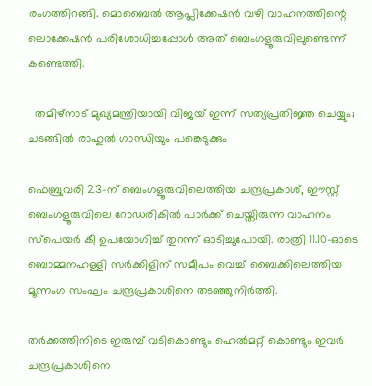രംഗത്തിറങ്ങി. മൊബൈൽ ആപ്ലിക്കേഷൻ വഴി വാഹനത്തിന്റെ ലൊക്കേഷൻ പരിശോധിച്ചപ്പോൾ അത് ബെംഗളൂരുവിലുണ്ടെന്ന് കണ്ടെത്തി.

  തമിഴ്നാട് മുഖ്യമന്ത്രിയായി വിജയ് ഇന്ന് സത്യപ്രതിജ്ഞ ചെയ്യും; ചടങ്ങിൽ രാഹുൽ ഗാന്ധിയും പങ്കെടുക്കും

ഫെബ്രുവരി 23-ന് ബെംഗളൂരുവിലെത്തിയ ചന്ദ്രപ്രകാശ്, ഈസ്റ്റ് ബെംഗളൂരുവിലെ റോഡരികിൽ പാർക്ക് ചെയ്തിരുന്ന വാഹനം സ്പെയർ കീ ഉപയോഗിച്ച് തുറന്ന് ഓടിച്ചുപോയി. രാത്രി 11.10-ഓടെ ബൊമ്മനഹള്ളി സർക്കിളിന് സമീപം വെച്ച് ബൈക്കിലെത്തിയ മൂന്നംഗ സംഘം ചന്ദ്രപ്രകാശിനെ തടഞ്ഞുനിർത്തി.

തർക്കത്തിനിടെ ഇരുമ്പ് വടികൊണ്ടും ഹെൽമറ്റ് കൊണ്ടും ഇവർ ചന്ദ്രപ്രകാശിനെ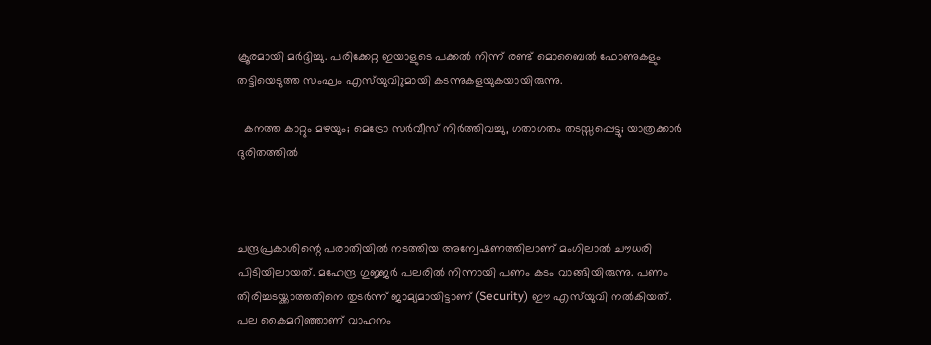ക്രൂരമായി മർദ്ദിച്ചു. പരിക്കേറ്റ ഇയാളുടെ പക്കൽ നിന്ന് രണ്ട് മൊബൈൽ ഫോണുകളും തട്ടിയെടുത്ത സംഘം എസ്‌യുവിുമായി കടന്നുകളയുകയായിരുന്നു.

  കനത്ത കാറ്റും മഴയും; മെട്രോ സർവീസ് നിർത്തിവച്ചു, ഗതാഗതം തടസ്സപ്പെട്ടു; യാത്രക്കാർ ദുരിതത്തിൽ



ചന്ദ്രപ്രകാശിന്റെ പരാതിയിൽ നടത്തിയ അന്വേഷണത്തിലാണ് മംഗിലാൽ ചൗധരി പിടിയിലായത്. മഹേന്ദ്ര ഗുജ്ജർ പലരിൽ നിന്നായി പണം കടം വാങ്ങിയിരുന്നു. പണം തിരിച്ചടയ്ക്കാത്തതിനെ തുടർന്ന് ജാമ്യമായിട്ടാണ് (Security) ഈ എസ്‌യുവി നൽകിയത്. പല കൈമറിഞ്ഞാണ് വാഹനം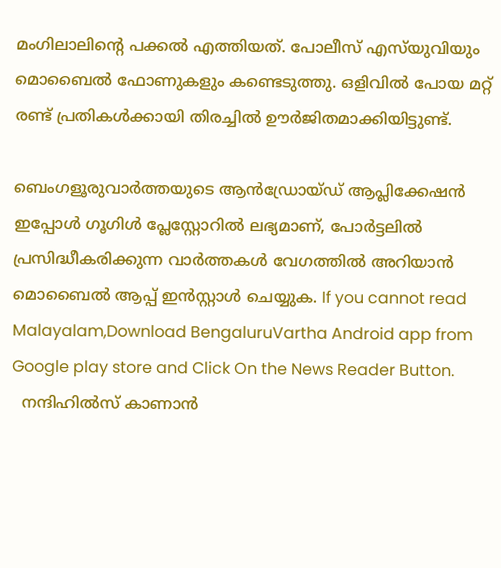മംഗിലാലിന്റെ പക്കൽ എത്തിയത്. പോലീസ് എസ്‌യുവിയും മൊബൈൽ ഫോണുകളും കണ്ടെടുത്തു. ഒളിവിൽ പോയ മറ്റ് രണ്ട് പ്രതികൾക്കായി തിരച്ചിൽ ഊർജിതമാക്കിയിട്ടുണ്ട്.

ബെംഗളൂരുവാർത്തയുടെ ആൻഡ്രോയ്ഡ് ആപ്ലിക്കേഷൻ ഇപ്പോൾ ഗൂഗിൾ പ്ലേസ്റ്റോറിൽ ലഭ്യമാണ്, പോർട്ടലിൽ പ്രസിദ്ധീകരിക്കുന്ന വാർത്തകൾ വേഗത്തിൽ അറിയാൻ മൊബൈൽ ആപ്പ് ഇൻസ്റ്റാൾ ചെയ്യുക. If you cannot read Malayalam,Download BengaluruVartha Android app from Google play store and Click On the News Reader Button.
  നന്ദിഹിൽസ് കാണാൻ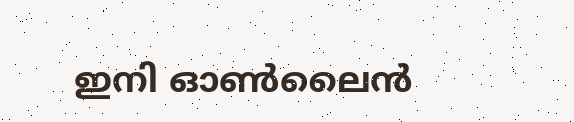ഇനി ഓൺലൈൻ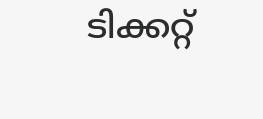ടിക്കറ്റ്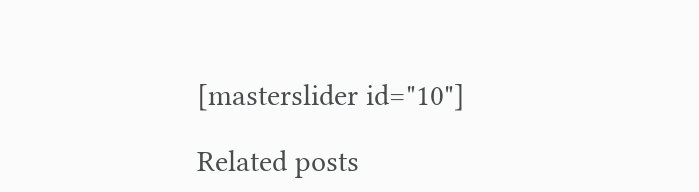[masterslider id="10"]

Related posts